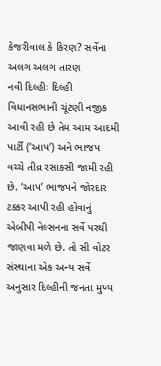કેજરીવાલ કે કિરણ? સર્વેના અલગ અલગ તારણ
નવી દિલ્હીઃ દિલ્હી વિધાનસભાની ચૂંટણી નજીક આવી રહી છે તેમ આમ આદમી પાર્ટી (‘આપ’) અને ભાજપ વચ્ચે તીવ્ર રસાકસી જામી રહી છે. ‘આપ’ ભાજપને જોરદાર ટક્કર આપી રહી હોવાનું એબીપી નેલ્સનના સર્વે પરથી જાણવા મળે છે. તો સી વોટર સંસ્થાના એક અન્ય સર્વે અનુસાર દિલ્હીની જનતા મુખ્ય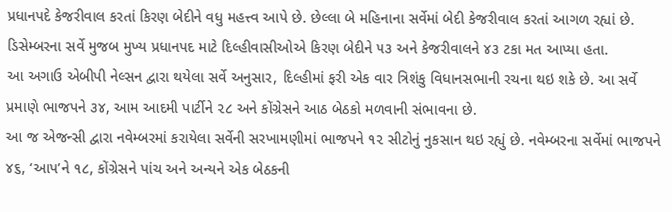પ્રધાનપદે કેજરીવાલ કરતાં કિરણ બેદીને વધુ મહત્ત્વ આપે છે. છેલ્લા બે મહિનાના સર્વેમાં બેદી કેજરીવાલ કરતાં આગળ રહ્યાં છે. ડિસેમ્બરના સર્વે મુજબ મુખ્ય પ્રધાનપદ માટે દિલ્હીવાસીઓએ કિરણ બેદીને ૫૩ અને કેજરીવાલને ૪૩ ટકા મત આપ્યા હતા.
આ અગાઉ એબીપી નેલ્સન દ્વારા થયેલા સર્વે અનુસાર, દિલ્હીમાં ફરી એક વાર ત્રિશંકુ વિધાનસભાની રચના થઇ શકે છે. આ સર્વે પ્રમાણે ભાજપને ૩૪, આમ આદમી પાર્ટીને ૨૮ અને કોંગ્રેસને આઠ બેઠકો મળવાની સંભાવના છે.
આ જ એજન્સી દ્વારા નવેમ્બરમાં કરાયેલા સર્વેની સરખામણીમાં ભાજપને ૧૨ સીટોનું નુકસાન થઇ રહ્યું છે. નવેમ્બરના સર્વેમાં ભાજપને ૪૬, ‘આપ’ને ૧૮, કોંગ્રેસને પાંચ અને અન્યને એક બેઠકની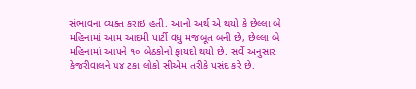સંભાવના વ્યક્ત કરાઇ હતી. આનો અર્થ એ થયો કે છેલ્લા બે મહિનામાં આમ આદમી પાર્ટી વધુ મજબૂત બની છે, છેલ્લા બે મહિનામાં આપને ૧૦ બેઠકોનો ફાયદો થયો છે. સર્વે અનુસાર કેજરીવાલને ૫૪ ટકા લોકો સીએમ તરીકે પસંદ કરે છે.